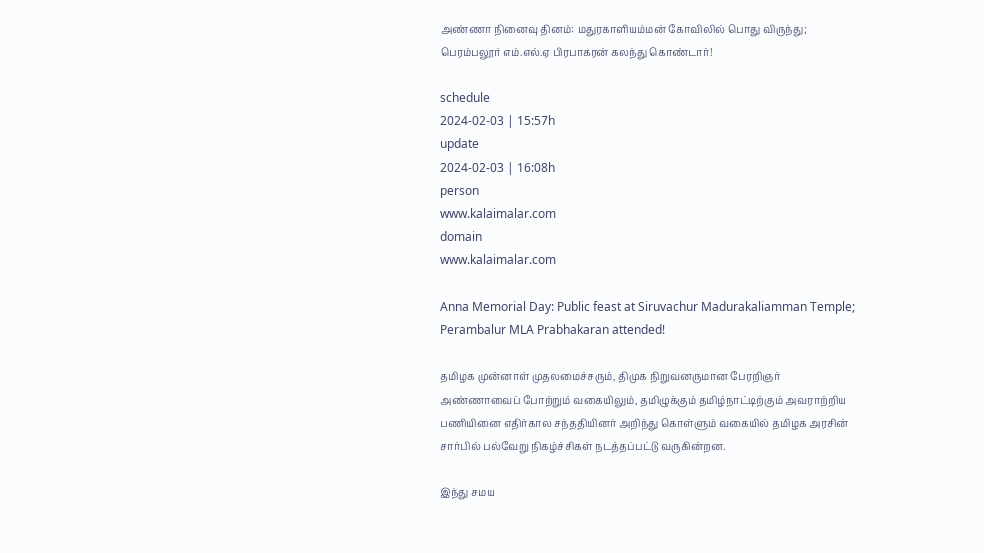அண்ணா நினைவு தினம்: மதுரகாளியம்மன் கோவிலில் பொது விருந்து; பெரம்பலூர் எம்.எல்.ஏ பிரபாகரன் கலந்து கொண்டார்!

schedule
2024-02-03 | 15:57h
update
2024-02-03 | 16:08h
person
www.kalaimalar.com
domain
www.kalaimalar.com

Anna Memorial Day: Public feast at Siruvachur Madurakaliamman Temple; Perambalur MLA Prabhakaran attended!

தமிழக முன்னாள் முதலமைச்சரும், திமுக நிறுவனருமான பேரறிஞர் அண்ணாவைப் போற்றும் வகையிலும், தமிழுக்கும் தமிழ்நாட்டிற்கும் அவராற்றிய பணியினை எதிர்கால சந்ததியினர் அறிந்து கொள்ளும் வகையில் தமிழக அரசின் சார்பில் பல்வேறு நிகழ்ச்சிகள் நடத்தப்பட்டு வருகின்றன.

இந்து சமய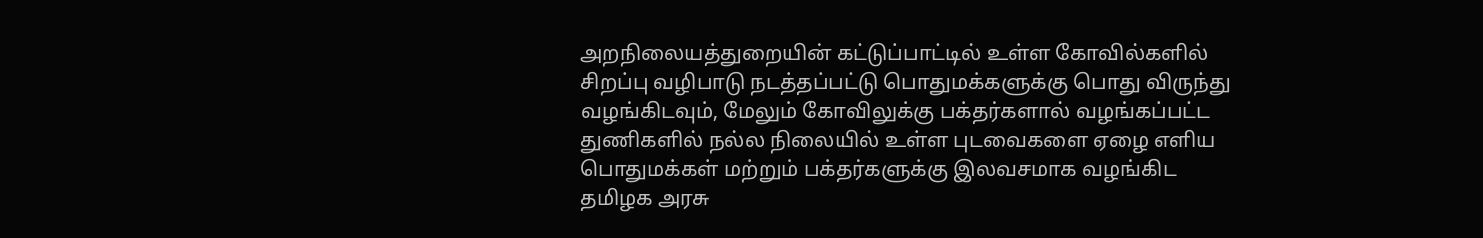அறநிலையத்துறையின் கட்டுப்பாட்டில் உள்ள கோவில்களில் சிறப்பு வழிபாடு நடத்தப்பட்டு பொதுமக்களுக்கு பொது விருந்து வழங்கிடவும், மேலும் கோவிலுக்கு பக்தர்களால் வழங்கப்பட்ட துணிகளில் நல்ல நிலையில் உள்ள புடவைகளை ஏழை எளிய பொதுமக்கள் மற்றும் பக்தர்களுக்கு இலவசமாக வழங்கிட தமிழக அரசு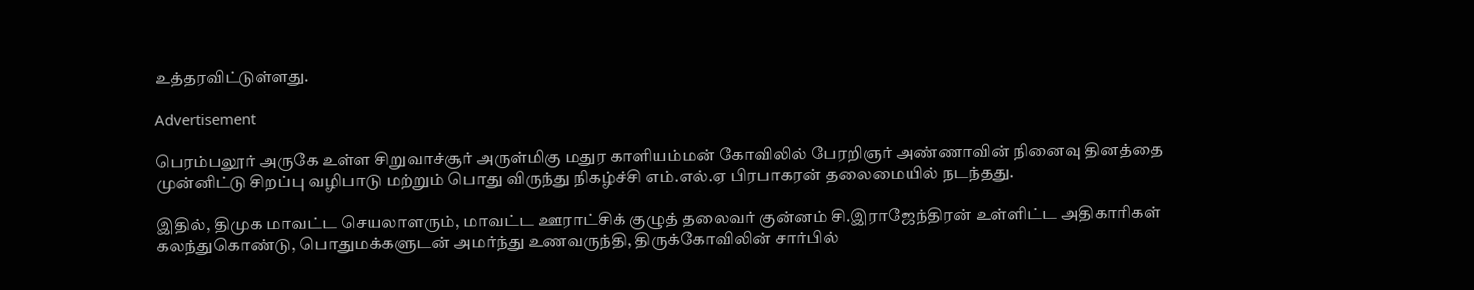உத்தரவிட்டுள்ளது.

Advertisement

பெரம்பலூர் அருகே உள்ள சிறுவாச்சூர் அருள்மிகு மதுர காளியம்மன் கோவிலில் பேரறிஞர் அண்ணாவின் நினைவு தினத்தை முன்னிட்டு சிறப்பு வழிபாடு மற்றும் பொது விருந்து நிகழ்ச்சி எம்.எல்.ஏ பிரபாகரன் தலைமையில் நடந்தது.

இதில், திமுக மாவட்ட செயலாளரும், மாவட்ட ஊராட்சிக் குழுத் தலைவர் குன்னம் சி.இராஜேந்திரன் உள்ளிட்ட அதிகாரிகள் கலந்துகொண்டு, பொதுமக்களுடன் அமர்ந்து உணவருந்தி, திருக்கோவிலின் சார்பில்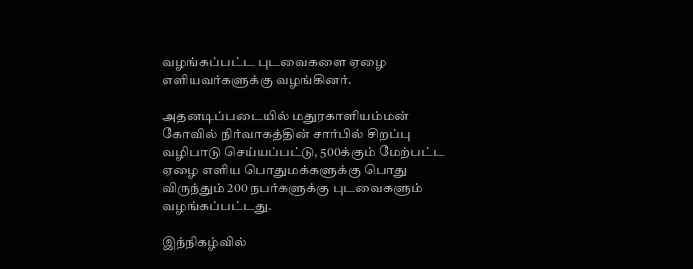வழங்கப்பட்ட புடவைகளை ஏழை எளியவர்களுக்கு வழங்கினர்.

அதனடிப்படையில் மதுரகாளியம்மன் கோவில் நிர்வாகத்தின் சார்பில் சிறப்பு வழிபாடு செய்யப்பட்டு, 500க்கும் மேற்பட்ட ஏழை எளிய பொதுமக்களுக்கு பொது விருந்தும் 200 நபர்களுக்கு புடவைகளும் வழங்கப்பட்டது.

இந்நிகழ்வில்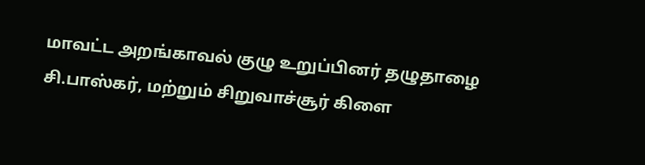மாவட்ட அறங்காவல் குழு உறுப்பினர் தழுதாழை சி.பாஸ்கர், மற்றும் சிறுவாச்சூர் கிளை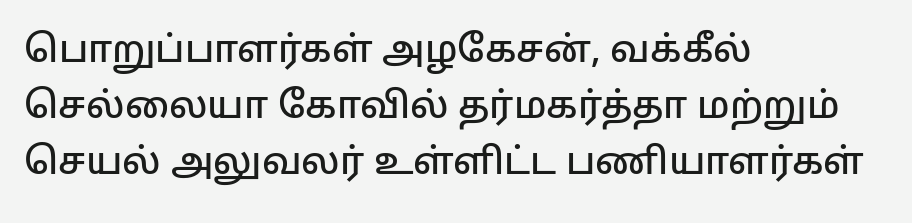பொறுப்பாளர்கள் அழகேசன், வக்கீல் செல்லையா கோவில் தர்மகர்த்தா மற்றும் செயல் அலுவலர் உள்ளிட்ட பணியாளர்கள்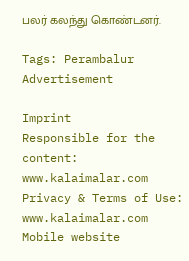பலர் கலந்து கொண்டனர்.

Tags: Perambalur
Advertisement

Imprint
Responsible for the content:
www.kalaimalar.com
Privacy & Terms of Use:
www.kalaimalar.com
Mobile website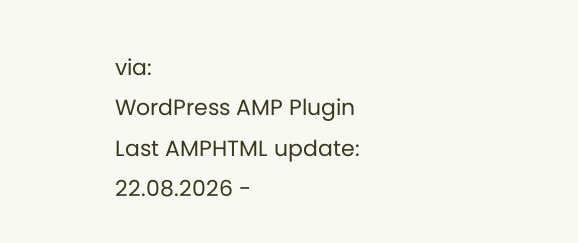via:
WordPress AMP Plugin
Last AMPHTML update:
22.08.2026 -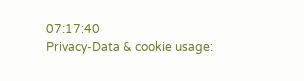07:17:40
Privacy-Data & cookie usage: